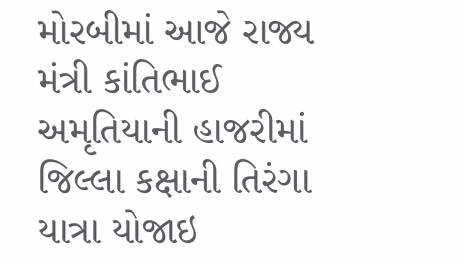મોરબીમાં આજે રાજ્ય મંત્રી કાંતિભાઈ અમૃતિયાની હાજરીમાં જિલ્લા કક્ષાની તિરંગા યાત્રા યોજાઇ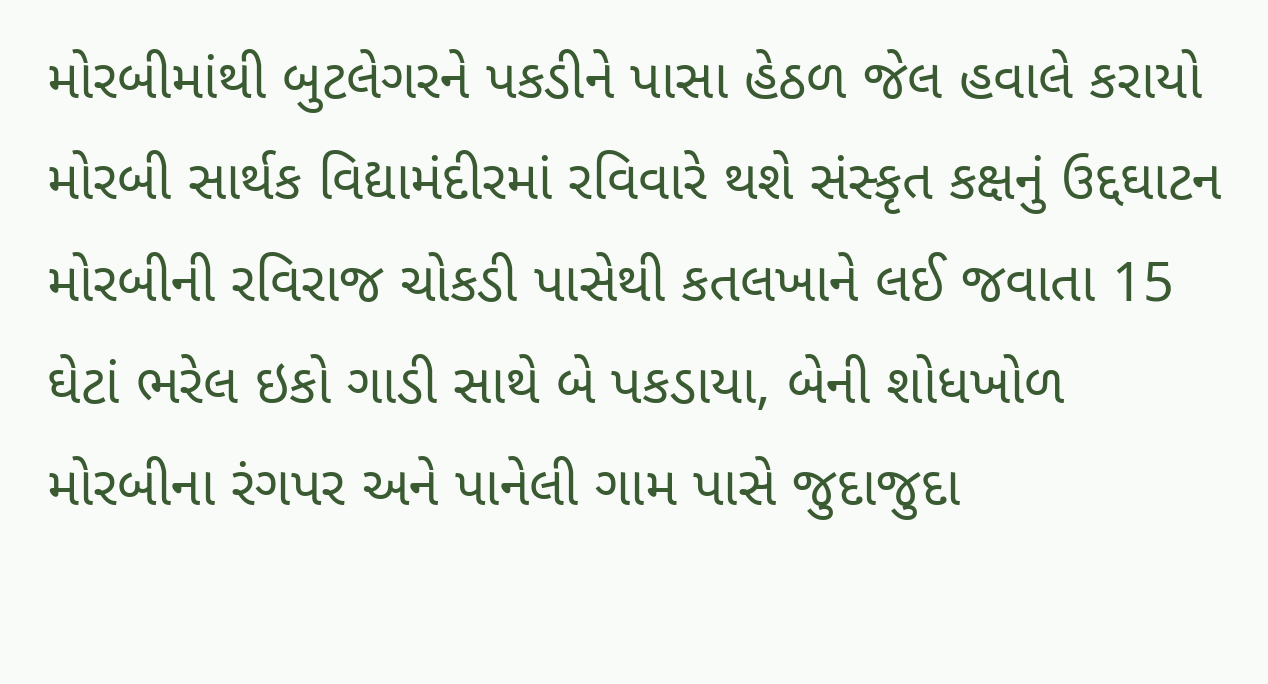મોરબીમાંથી બુટલેગરને પકડીને પાસા હેઠળ જેલ હવાલે કરાયો મોરબી સાર્થક વિદ્યામંદીરમાં રવિવારે થશે સંસ્કૃત કક્ષનું ઉદ્દઘાટન મોરબીની રવિરાજ ચોકડી પાસેથી કતલખાને લઈ જવાતા 15 ઘેટાં ભરેલ ઇકો ગાડી સાથે બે પકડાયા, બેની શોધખોળ મોરબીના રંગપર અને પાનેલી ગામ પાસે જુદાજુદા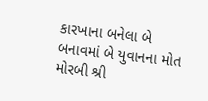કારખાના બનેલા બે બનાવમાં બે યુવાનના મોત મોરબી શ્રી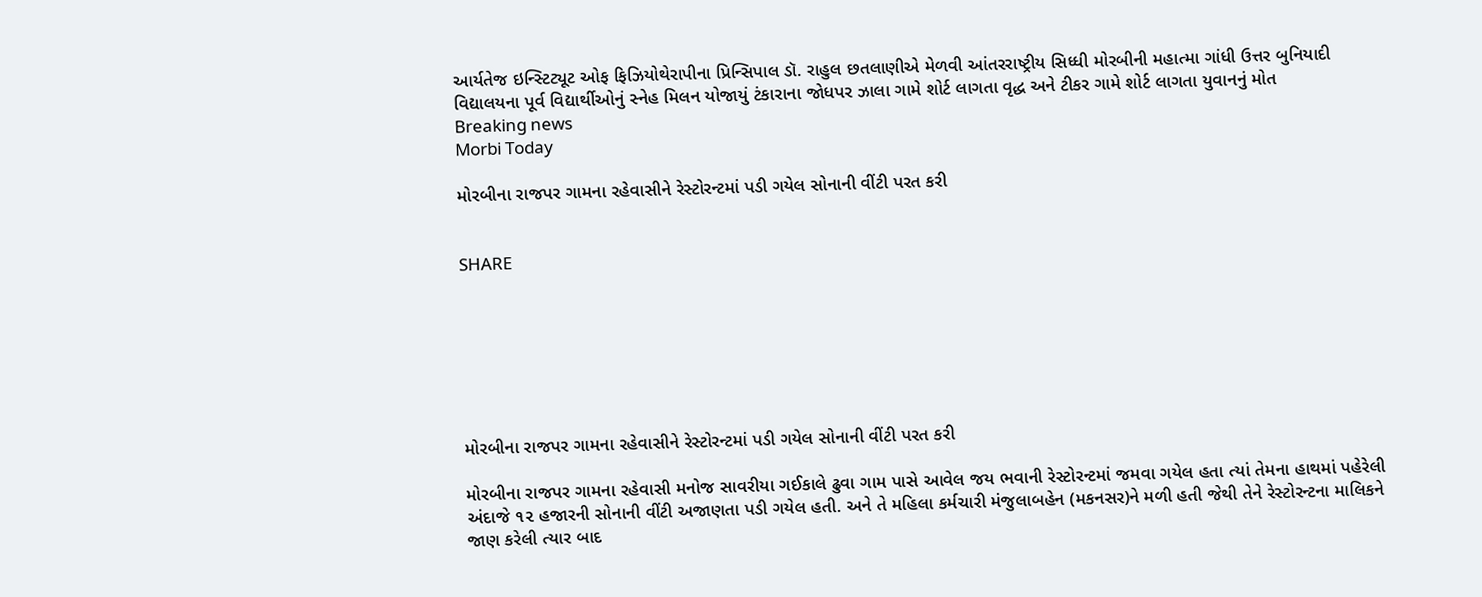આર્યતેજ ઇન્સ્ટિટ્યૂટ ઓફ ફિઝિયોથેરાપીના પ્રિન્સિપાલ ડૉ. રાહુલ છતલાણીએ મેળવી આંતરરાષ્ટ્રીય સિધ્ધી મોરબીની મહાત્મા ગાંધી ઉત્તર બુનિયાદી વિદ્યાલયના પૂર્વ વિદ્યાર્થીઓનું સ્નેહ મિલન યોજાયું ટંકારાના જોધપર ઝાલા ગામે શોર્ટ લાગતા વૃદ્ધ અને ટીકર ગામે શોર્ટ લાગતા યુવાનનું મોત
Breaking news
Morbi Today

મોરબીના રાજપર ગામના રહેવાસીને રેસ્ટોરન્ટમાં પડી ગયેલ સોનાની વીંટી પરત કરી


SHARE







મોરબીના રાજપર ગામના રહેવાસીને રેસ્ટોરન્ટમાં પડી ગયેલ સોનાની વીંટી પરત કરી

મોરબીના રાજપર ગામના રહેવાસી મનોજ સાવરીયા ગઈકાલે ઢુવા ગામ પાસે આવેલ જય ભવાની રેસ્ટોરન્ટમાં જમવા ગયેલ હતા ત્યાં તેમના હાથમાં પહેરેલી અંદાજે ૧૨ હજારની સોનાની વીંટી અજાણતા પડી ગયેલ હતી. અને તે મહિલા કર્મચારી મંજુલાબહેન (મકનસર)ને મળી હતી જેથી તેને રેસ્ટોરન્ટના માલિકને જાણ કરેલી ત્યાર બાદ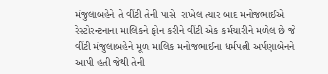મંજુલાબહેને તે વીંટી તેની પાસે  રાખેલ ત્યાર બાદ મનોજભાઈએ રેસ્ટોરન્ટનાના માલિકને ફોન કરીને વીંટી એક કર્મચારીને મળેલ છે જે વીંટી મંજુલાબહેને મૂળ માલિક મનોજભાઈના ધર્મપત્ની અર્પણાબેનને આપી હતી જેથી તેની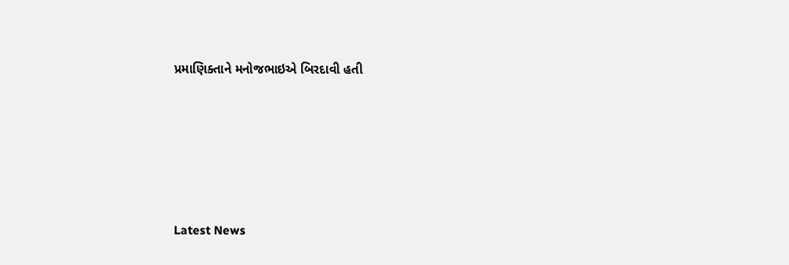પ્રમાણિક્તાને મનોજભાઇએ બિરદાવી હતી






Latest News